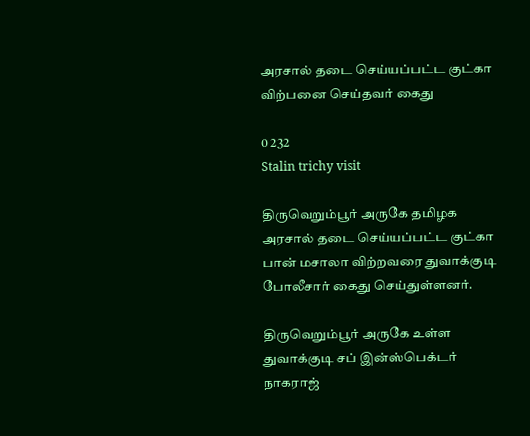அரசால் தடை செய்யப்பட்ட குட்கா விற்பனை செய்தவர் கைது

0 232
Stalin trichy visit

திருவெறும்பூர் அருகே தமிழக அரசால் தடை செய்யப்பட்ட குட்கா பான் மசாலா விற்றவரை துவாக்குடி போலீசார் கைது செய்துள்ளனர்.

திருவெறும்பூர் அருகே உள்ள துவாக்குடி சப் இன்ஸ்பெக்டர் நாகராஜ்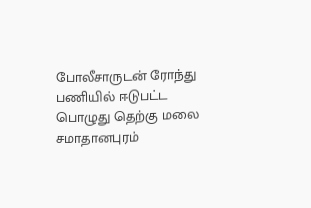போலீசாருடன் ரோந்து பணியில் ஈடுபட்ட பொழுது தெற்கு மலை சமாதானபுரம்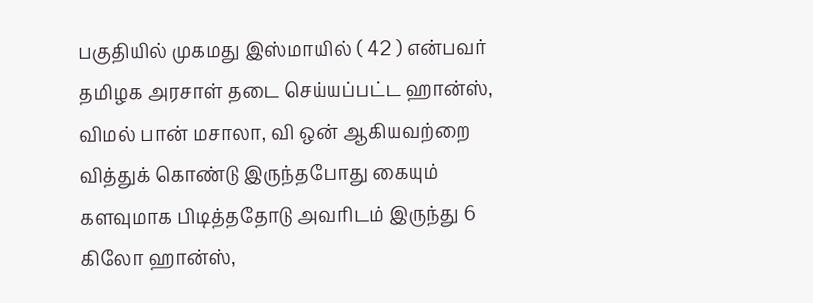பகுதியில் முகமது இஸ்மாயில் ( 42 ) என்பவர் தமிழக அரசாள் தடை செய்யப்பட்ட ஹான்ஸ், விமல் பான் மசாலா, வி ஒன் ஆகியவற்றை வித்துக் கொண்டு இருந்தபோது கையும் களவுமாக பிடித்ததோடு அவரிடம் இருந்து 6 கிலோ ஹான்ஸ்,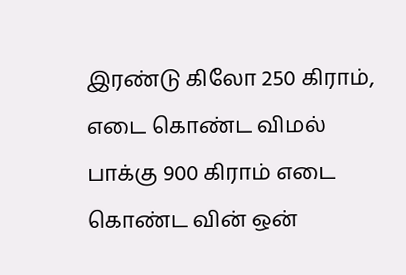இரண்டு கிலோ 250 கிராம், எடை கொண்ட விமல் பாக்கு 900 கிராம் எடை கொண்ட வின் ஒன்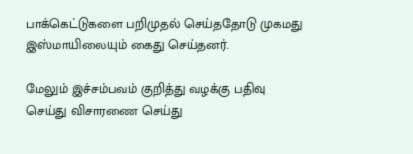பாக்கெட்டுகளை பறிமுதல் செய்ததோடு முகமது இஸ்மாயிலையும் கைது செய்தனர்.

மேலும் இச்சம்பவம் குறித்து வழக்கு பதிவு செய்து விசாரணை செய்து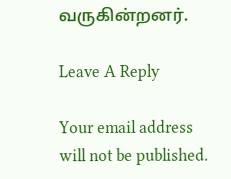வருகின்றனர்.

Leave A Reply

Your email address will not be published.